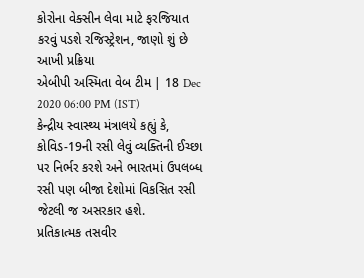કોરોના વેક્સીન લેવા માટે ફરજિયાત કરવું પડશે રજિસ્ટ્રેશન, જાણો શું છે આખી પ્રક્રિયા
એબીપી અસ્મિતા વેબ ટીમ | 18 Dec 2020 06:00 PM (IST)
કેન્દ્રીય સ્વાસ્થ્ય મંત્રાલયે કહ્યું કે, કોવિડ-19ની રસી લેવું વ્યક્તિની ઈચ્છા પર નિર્ભર કરશે અને ભારતમાં ઉપલબ્ધ રસી પણ બીજા દેશોમાં વિકસિત રસી જેટલી જ અસરકાર હશે.
પ્રતિકાત્મક તસવીર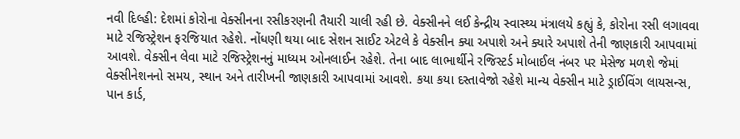નવી દિલ્હી: દેશમાં કોરોના વેક્સીનના રસીકરણની તૈયારી ચાલી રહી છે. વેક્સીનને લઈ કેન્દ્રીય સ્વાસ્થ્ય મંત્રાલયે કહ્યું કે, કોરોના રસી લગાવવા માટે રજિસ્ટ્રેશન ફરજિયાત રહેશે. નોંધણી થયા બાદ સેશન સાઈટ એટલે કે વેક્સીન ક્યા અપાશે અને ક્યારે અપાશે તેની જાણકારી આપવામાં આવશે. વેક્સીન લેવા માટે રજિસ્ટ્રેશનનું માધ્યમ ઓનલાઈન રહેશે. તેના બાદ લાભાર્થીને રજિસ્ટર્ડ મોબાઈલ નંબર પર મેસેજ મળશે જેમાં વેક્સીનેશનનો સમય, સ્થાન અને તારીખની જાણકારી આપવામાં આવશે. કયા કયા દસ્તાવેજો રહેશે માન્ય વેક્સીન માટે ડ્રાઈવિંગ લાયસન્સ, પાન કાર્ડ,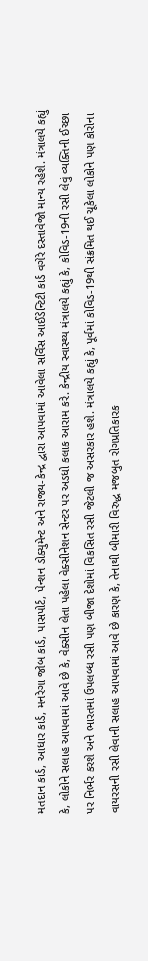મતદાન કાર્ડ, આધાર કાર્ડ, મનરેગા જોબ કાર્ડ, પાસપોર્ટ, પેન્શન ડોક્યુમેન્ટ અને રાજ્ય-કેન્દ્ર દ્વારા આપવામાં આવેલા સર્વિસ આઈડેન્ટિટી કાર્ડ વગેરે દસ્તાવેજો માન્ય રહેશે. મંત્રાલયે કહ્યું કે, લોકોને સલાહ આપવામાં આવે છે કે, વેક્સીન લેતા પહેલા વેક્સીનેશન સેન્ટર પર અડધો કલાક આરામ કરે. કેન્દ્રીય સ્વાસ્થ્ય મંત્રાલયે કહ્યું કે, કોવિડ-19ની રસી લેવું વ્યક્તિની ઈચ્છા પર નિર્ભર કરશે અને ભારતમાં ઉપલબ્ધ રસી પણ બીજા દેશોમાં વિકસિત રસી જેટલી જ અસરકાર હશે. મંત્રાલયે કહ્યું કે, પૂર્વમાં કોવિડ-19થી સંક્રમિત થઈ ચૂકેલા લોકોને પણ કોરોના વાયરસની રસી લેવાની સલાહ આપવામાં આવે છે કારણ કે, તેનાથી બીમારી વિરુદ્ધ મજબુત રોગપ્રતિકારક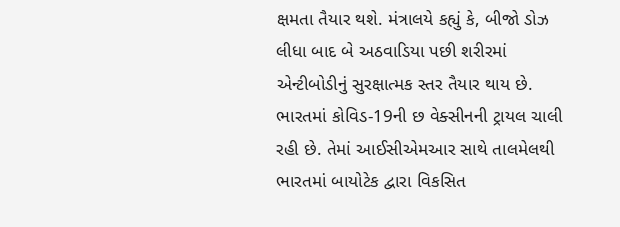ક્ષમતા તૈયાર થશે. મંત્રાલયે કહ્યું કે, બીજો ડોઝ લીધા બાદ બે અઠવાડિયા પછી શરીરમાં એન્ટીબોડીનું સુરક્ષાત્મક સ્તર તૈયાર થાય છે. ભારતમાં કોવિડ-19ની છ વેક્સીનની ટ્રાયલ ચાલી રહી છે. તેમાં આઈસીએમઆર સાથે તાલમેલથી ભારતમાં બાયોટેક દ્વારા વિકસિત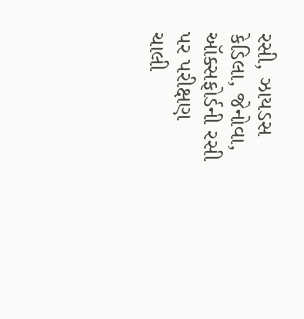રસી, ઝાયડસ કેડિલા, જેનોવા, ઑક્સફોર્ડની રસી પર પરીક્ષણ ચાલી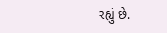રહ્યું છે.